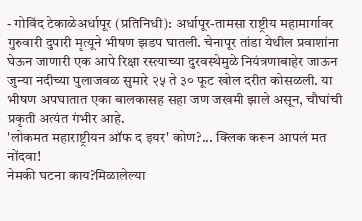- गोविंद टेकाळेअर्धापूर (प्रतिनिधी): अर्धापूर-तामसा राष्ट्रीय महामार्गावर गुरुवारी दुपारी मृत्यूने भीषण झडप घातली. चेनापूर तांडा येथील प्रवाशांना घेऊन जाणारी एक आपे रिक्षा रस्त्याच्या दुरवस्थेमुळे नियंत्रणाबाहेर जाऊन जुन्या नदीच्या पुलाजवळ सुमारे २५ ते ३० फूट खोल दरीत कोसळली. या भीषण अपघातात एका बालकासह सहा जण जखमी झाले असून, चौघांची प्रकृती अत्यंत गंभीर आहे.
'लोकमत महाराष्ट्रीयन ऑफ द इयर' कोण?... क्लिक करून आपलं मत नोंदवा!
नेमकी घटना काय?मिळालेल्या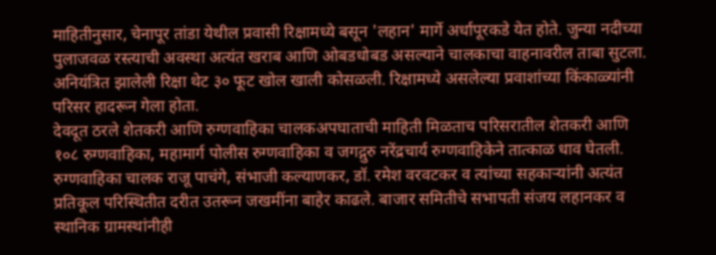माहितीनुसार, चेनापूर तांडा येथील प्रवासी रिक्षामध्ये बसून 'लहान' मार्गे अर्धापूरकडे येत होते. जुन्या नदीच्या पुलाजवळ रस्त्याची अवस्था अत्यंत खराब आणि ओबडधोबड असल्याने चालकाचा वाहनावरील ताबा सुटला. अनियंत्रित झालेली रिक्षा थेट ३० फूट खोल खाली कोसळली. रिक्षामध्ये असलेल्या प्रवाशांच्या किंकाळ्यांनी परिसर हादरून गेला होता.
देवदूत ठरले शेतकरी आणि रुग्णवाहिका चालकअपघाताची माहिती मिळताच परिसरातील शेतकरी आणि १०८ रुग्णवाहिका, महामार्ग पोलीस रुग्णवाहिका व जगद्गुरु नरेंद्रचार्य रुग्णवाहिकेने तात्काळ धाव घेतली. रुग्णवाहिका चालक राजू पाचंगे, संभाजी कल्याणकर, डॉ. रमेश वरवटकर व त्यांच्या सहकाऱ्यांनी अत्यंत प्रतिकूल परिस्थितीत दरीत उतरून जखमींना बाहेर काढले. बाजार समितीचे सभापती संजय लहानकर व स्थानिक ग्रामस्थांनीही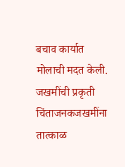बचाव कार्यात मोलाची मदत केली.
जखमींची प्रकृती चिंताजनकजखमींना तात्काळ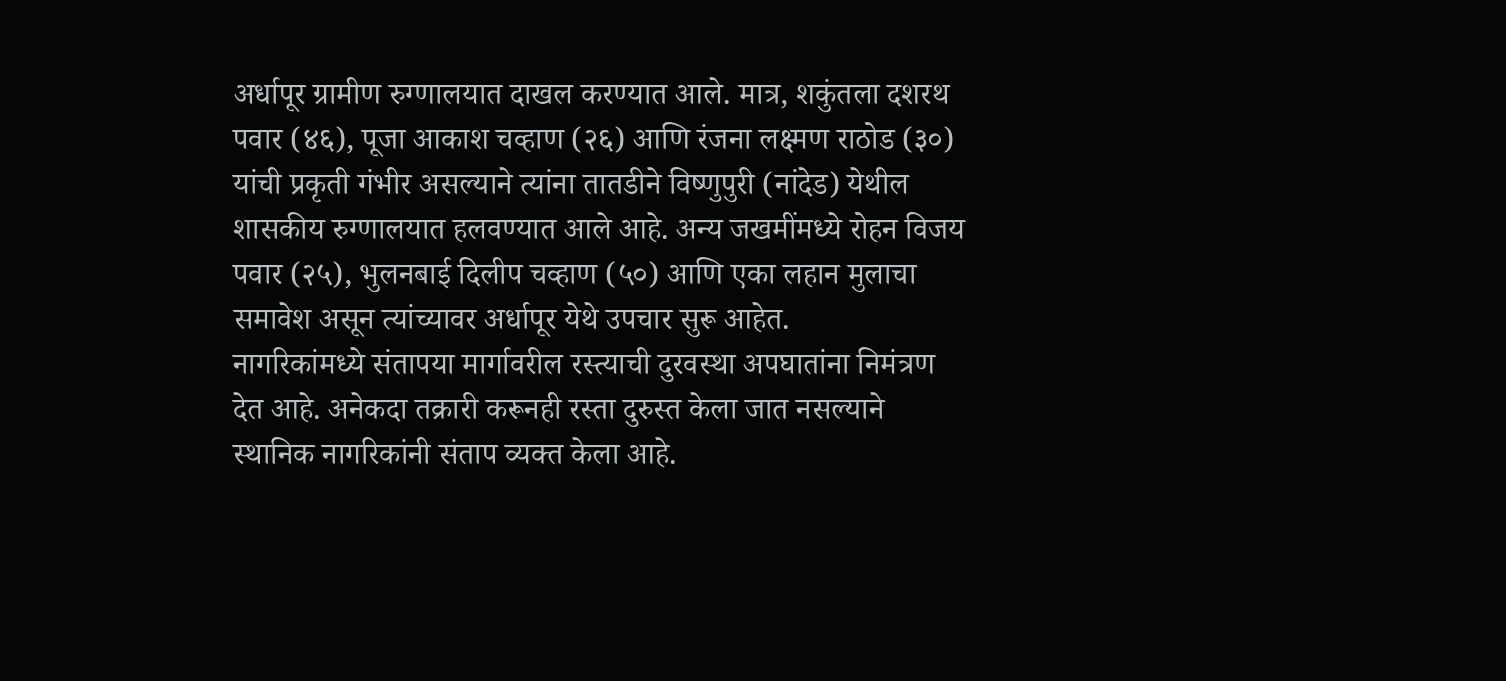अर्धापूर ग्रामीण रुग्णालयात दाखल करण्यात आले. मात्र, शकुंतला दशरथ पवार (४६), पूजा आकाश चव्हाण (२६) आणि रंजना लक्ष्मण राठोड (३०) यांची प्रकृती गंभीर असल्याने त्यांना तातडीने विष्णुपुरी (नांदेड) येथील शासकीय रुग्णालयात हलवण्यात आले आहे. अन्य जखमींमध्ये रोहन विजय पवार (२५), भुलनबाई दिलीप चव्हाण (५०) आणि एका लहान मुलाचा समावेश असून त्यांच्यावर अर्धापूर येथे उपचार सुरू आहेत.
नागरिकांमध्ये संतापया मार्गावरील रस्त्याची दुरवस्था अपघातांना निमंत्रण देत आहे. अनेकदा तक्रारी करूनही रस्ता दुरुस्त केला जात नसल्याने स्थानिक नागरिकांनी संताप व्यक्त केला आहे.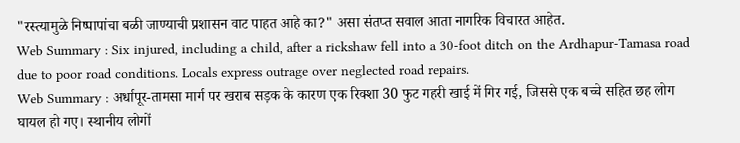"रस्त्यामुळे निष्पापांचा बळी जाण्याची प्रशासन वाट पाहत आहे का?" असा संतप्त सवाल आता नागरिक विचारत आहेत.
Web Summary : Six injured, including a child, after a rickshaw fell into a 30-foot ditch on the Ardhapur-Tamasa road due to poor road conditions. Locals express outrage over neglected road repairs.
Web Summary : अर्धापूर-तामसा मार्ग पर खराब सड़क के कारण एक रिक्शा 30 फुट गहरी खाई में गिर गई, जिससे एक बच्चे सहित छह लोग घायल हो गए। स्थानीय लोगों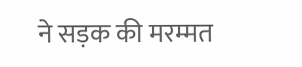ने सड़क की मरम्मत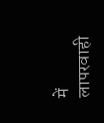में लापरवाही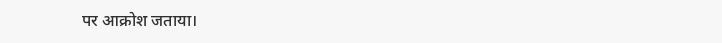पर आक्रोश जताया।